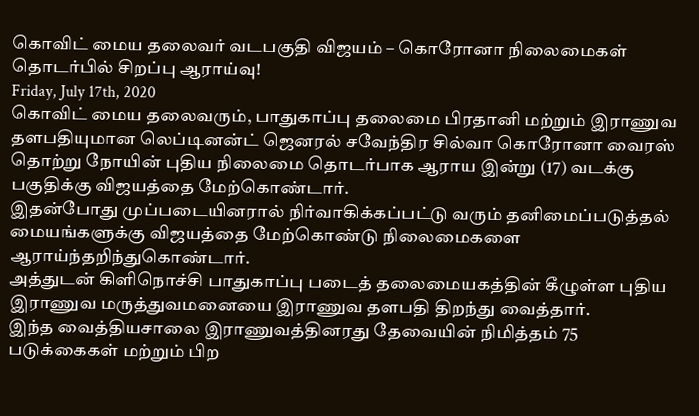கொவிட் மைய தலைவர் வடபகுதி விஜயம் – கொரோனா நிலைமைகள் தொடர்பில் சிறப்பு ஆராய்வு!
Friday, July 17th, 2020
கொவிட் மைய தலைவரும், பாதுகாப்பு தலைமை பிரதானி மற்றும் இராணுவ தளபதியுமான லெப்டினன்ட் ஜெனரல் சவேந்திர சில்வா கொரோனா வைரஸ் தொற்று நோயின் புதிய நிலைமை தொடர்பாக ஆராய இன்று (17) வடக்கு பகுதிக்கு விஜயத்தை மேற்கொண்டார்.
இதன்போது முப்படையினரால் நிர்வாகிக்கப்பட்டு வரும் தனிமைப்படுத்தல் மையங்களுக்கு விஜயத்தை மேற்கொண்டு நிலைமைகளை ஆராய்ந்தறிந்துகொண்டார்.
அத்துடன் கிளிநொச்சி பாதுகாப்பு படைத் தலைமையகத்தின் கீழுள்ள புதிய இராணுவ மருத்துவமனையை இராணுவ தளபதி திறந்து வைத்தார்.
இந்த வைத்தியசாலை இராணுவத்தினரது தேவையின் நிமித்தம் 75 படுக்கைகள் மற்றும் பிற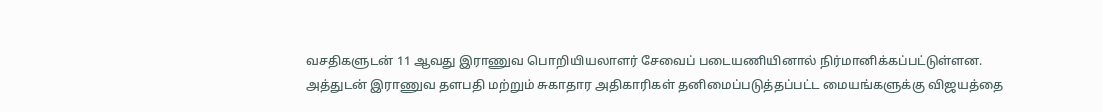வசதிகளுடன் 11 ஆவது இராணுவ பொறியியலாளர் சேவைப் படையணியினால் நிர்மானிக்கப்பட்டுள்ளன.
அத்துடன் இராணுவ தளபதி மற்றும் சுகாதார அதிகாரிகள் தனிமைப்படுத்தப்பட்ட மையங்களுக்கு விஜயத்தை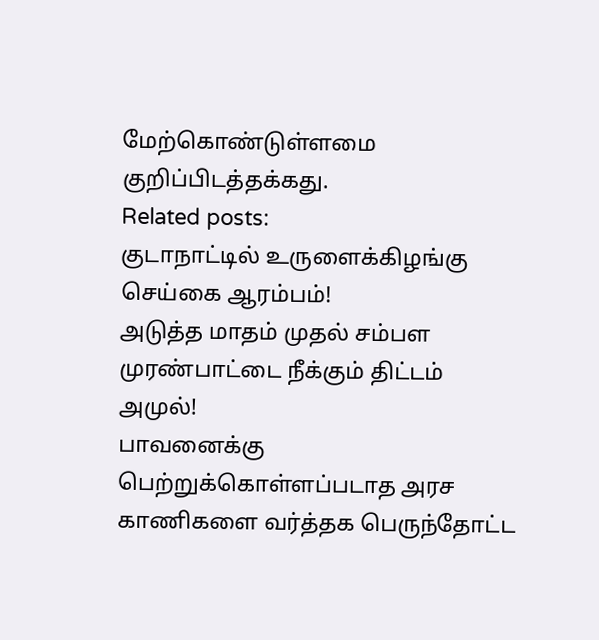மேற்கொண்டுள்ளமை குறிப்பிடத்தக்கது.
Related posts:
குடாநாட்டில் உருளைக்கிழங்கு செய்கை ஆரம்பம்!
அடுத்த மாதம் முதல் சம்பள முரண்பாட்டை நீக்கும் திட்டம் அமுல்!
பாவனைக்கு பெற்றுக்கொள்ளப்படாத அரச காணிகளை வர்த்தக பெருந்தோட்ட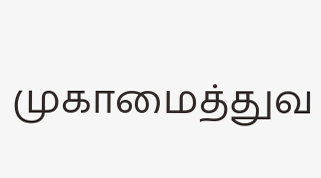முகாமைத்துவ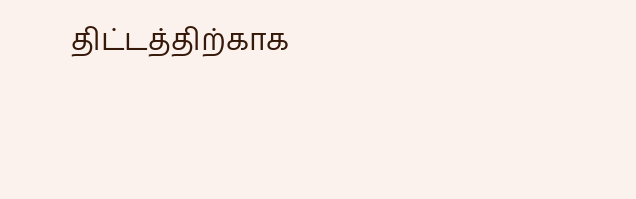திட்டத்திற்காக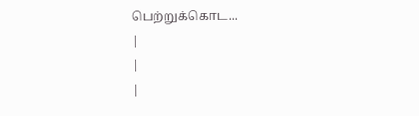பெற்றுக்கொட...
|
|
|